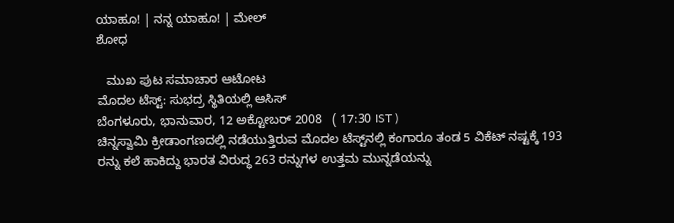ಯಾಹೂ! | ನನ್ನ ಯಾಹೂ! | ಮೇಲ್
ಶೋಧ

   ಮುಖ ಪುಟ ಸಮಾಚಾರ ಆಟೋಟ
ಮೊದಲ ಟೆಸ್ಟ್: ಸುಭದ್ರ ಸ್ಥಿತಿಯಲ್ಲಿ ಆಸಿಸ್
ಬೆಂಗಳೂರು, ಭಾನುವಾರ, 12 ಅಕ್ಟೋಬರ್ 2008   ( 17:30 IST )
ಚಿನ್ನಸ್ವಾಮಿ ಕ್ರೀಡಾಂಗಣದಲ್ಲಿ ನಡೆಯುತ್ತಿರುವ ಮೊದಲ ಟೆಸ್ಟ್‌ನಲ್ಲಿ ಕಂಗಾರೂ ತಂಡ 5 ವಿಕೆಟ್ ನಷ್ಟಕ್ಕೆ 193 ರನ್ನು ಕಲೆ ಹಾಕಿದ್ದು ಭಾರತ ವಿರುದ್ಧ 263 ರನ್ನುಗಳ ಉತ್ತಮ ಮುನ್ನಡೆಯನ್ನು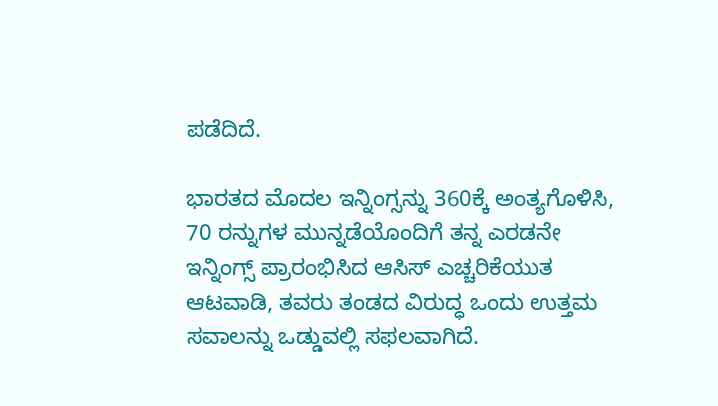ಪಡೆದಿದೆ.

ಭಾರತದ ಮೊದಲ ಇನ್ನಿಂಗ್ಸನ್ನು 360ಕ್ಕೆ ಅಂತ್ಯಗೊಳಿಸಿ, 70 ರನ್ನುಗಳ ಮುನ್ನಡೆಯೊಂದಿಗೆ ತನ್ನ ಎರಡನೇ ಇನ್ನಿಂಗ್ಸ್ ಪ್ರಾರಂಭಿಸಿದ ಆಸಿಸ್ ಎಚ್ಚರಿಕೆಯುತ ಆಟವಾಡಿ, ತವರು ತಂಡದ ವಿರುದ್ಧ ಒಂದು ಉತ್ತಮ ಸವಾಲನ್ನು ಒಡ್ಡುವಲ್ಲಿ ಸಫಲವಾಗಿದೆ.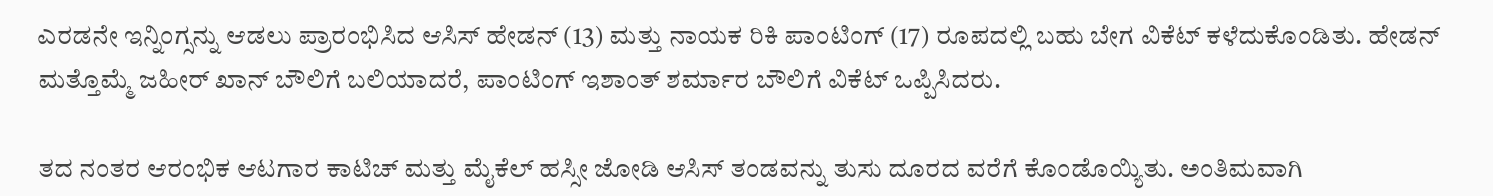ಎರಡನೇ ಇನ್ನಿಂಗ್ಸನ್ನು ಆಡಲು ಪ್ರಾರಂಭಿಸಿದ ಆಸಿಸ್ ಹೇಡನ್ (13) ಮತ್ತು ನಾಯಕ ರಿಕಿ ಪಾಂಟಿಂಗ್ (17) ರೂಪದಲ್ಲಿ ಬಹು ಬೇಗ ವಿಕೆಟ್ ಕಳೆದುಕೊಂಡಿತು. ಹೇಡನ್ ಮತ್ತೊಮ್ಮೆ ಜಹೀರ್ ಖಾನ್ ಬೌಲಿಗೆ ಬಲಿಯಾದರೆ, ಪಾಂಟಿಂಗ್ ಇಶಾಂತ್ ಶರ್ಮಾರ ಬೌಲಿಗೆ ವಿಕೆಟ್ ಒಪ್ಪಿಸಿದರು.

ತದ ನಂತರ ಆರಂಭಿಕ ಆಟಗಾರ ಕಾಟಿಚ್ ಮತ್ತು ಮೈಕೆಲ್ ಹಸ್ಸೀ ಜೋಡಿ ಆಸಿಸ್ ತಂಡವನ್ನು ತುಸು ದೂರದ ವರೆಗೆ ಕೊಂಡೊಯ್ಯಿತು. ಅಂತಿಮವಾಗಿ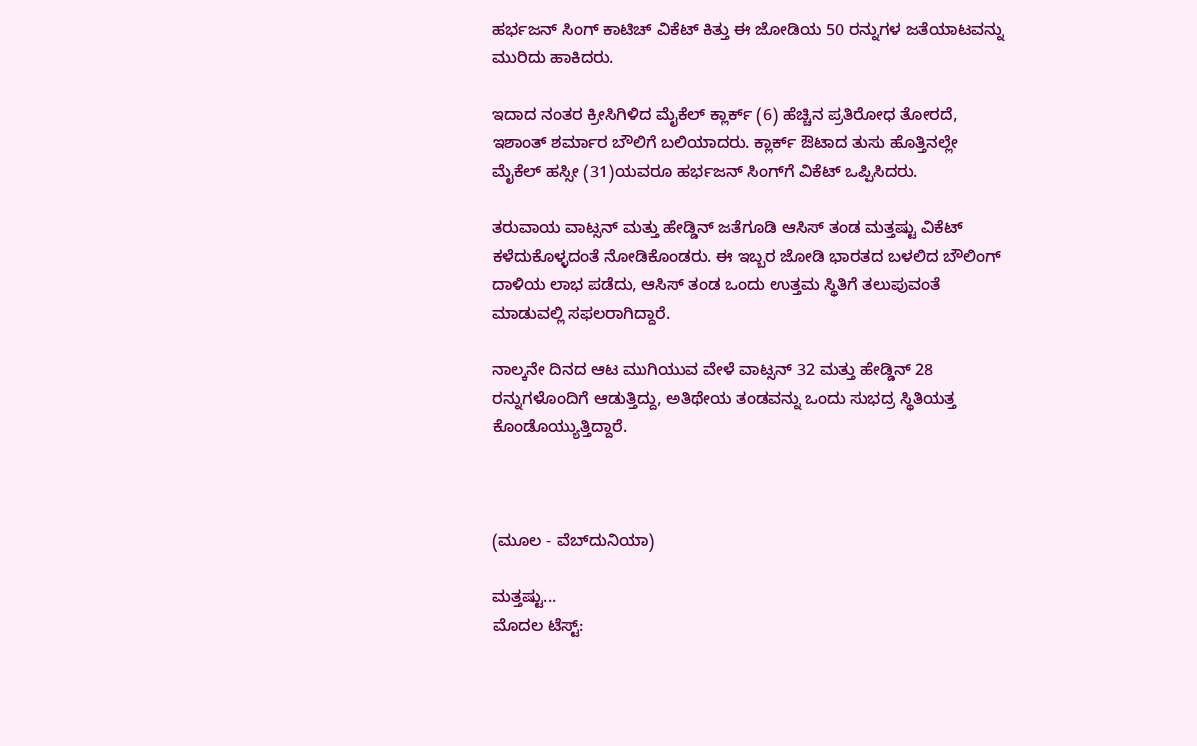ಹರ್ಭಜನ್ ಸಿಂಗ್ ಕಾಟಿಚ್ ವಿಕೆಟ್ ಕಿತ್ತು ಈ ಜೋಡಿಯ 50 ರನ್ನುಗಳ ಜತೆಯಾಟವನ್ನು ಮುರಿದು ಹಾಕಿದರು.

ಇದಾದ ನಂತರ ಕ್ರೀಸಿಗಿಳಿದ ಮೈಕೆಲ್ ಕ್ಲಾರ್ಕ್ (6) ಹೆಚ್ಚಿನ ಪ್ರತಿರೋಧ ತೋರದೆ, ಇಶಾಂತ್ ಶರ್ಮಾರ ಬೌಲಿಗೆ ಬಲಿಯಾದರು. ಕ್ಲಾರ್ಕ್ ಔಟಾದ ತುಸು ಹೊತ್ತಿನಲ್ಲೇ ಮೈಕೆಲ್ ಹಸ್ಸೀ (31)ಯವರೂ ಹರ್ಭಜನ್ ಸಿಂಗ್‌ಗೆ ವಿಕೆಟ್ ಒಪ್ಪಿಸಿದರು.

ತರುವಾಯ ವಾಟ್ಸನ್ ಮತ್ತು ಹೇಡ್ಡಿನ್ ಜತೆಗೂಡಿ ಆಸಿಸ್ ತಂಡ ಮತ್ತಷ್ಟು ವಿಕೆಟ್ ಕಳೆದುಕೊಳ್ಳದಂತೆ ನೋಡಿಕೊಂಡರು. ಈ ಇಬ್ಬರ ಜೋಡಿ ಭಾರತದ ಬಳಲಿದ ಬೌಲಿಂಗ್ ದಾಳಿಯ ಲಾಭ ಪಡೆದು, ಆಸಿಸ್ ತಂಡ ಒಂದು ಉತ್ತಮ ಸ್ಥಿತಿಗೆ ತಲುಪುವಂತೆ ಮಾಡುವಲ್ಲಿ ಸಫಲರಾಗಿದ್ದಾರೆ.

ನಾಲ್ಕನೇ ದಿನದ ಆಟ ಮುಗಿಯುವ ವೇಳೆ ವಾಟ್ಸನ್ 32 ಮತ್ತು ಹೇಡ್ಡಿನ್ 28 ರನ್ನುಗಳೊಂದಿಗೆ ಆಡುತ್ತಿದ್ದು, ಅತಿಥೇಯ ತಂಡವನ್ನು ಒಂದು ಸುಭದ್ರ ಸ್ಥಿತಿಯತ್ತ ಕೊಂಡೊಯ್ಯುತ್ತಿದ್ದಾರೆ.



(ಮೂಲ - ವೆಬ್‌ದುನಿಯಾ)

ಮತ್ತಷ್ಟು...
ಮೊದಲ ಟೆಸ್ಟ್: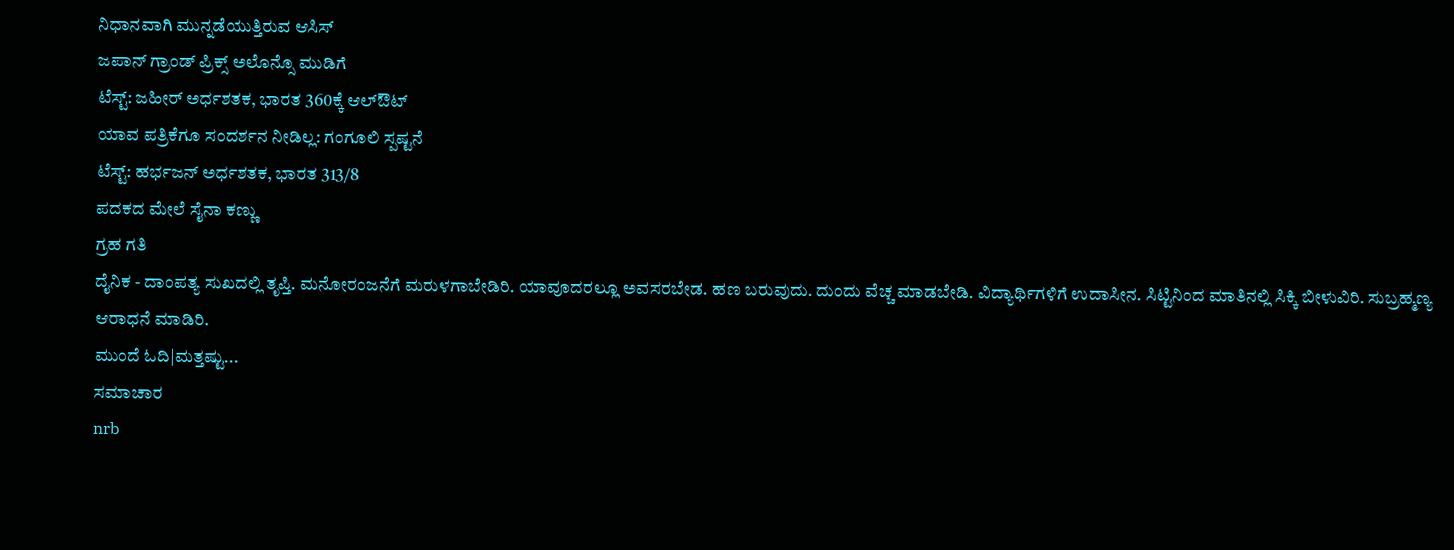ನಿಧಾನವಾಗಿ ಮುನ್ನಡೆಯುತ್ತಿರುವ ಆಸಿಸ್
ಜಪಾನ್ ಗ್ರಾಂಡ್ ಪ್ರಿಕ್ಸ್ ಅಲೊನ್ಸೊ ಮುಡಿಗೆ
ಟೆಸ್ಟ್: ಜಹೀರ್ ಅರ್ಧಶತಕ, ಭಾರತ 360ಕ್ಕೆ ಆಲ್‌ಔಟ್
ಯಾವ ಪತ್ರಿಕೆಗೂ ಸಂದರ್ಶನ ನೀಡಿಲ್ಲ: ಗಂಗೂಲಿ ಸ್ಪಷ್ಟನೆ
ಟೆಸ್ಟ್: ಹರ್ಭಜನ್ ಅರ್ಧಶತಕ, ಭಾರತ 313/8
ಪದಕದ ಮೇಲೆ ಸೈನಾ ಕಣ್ಣು
ಗ್ರಹ ಗತಿ
ದೈನಿಕ - ದಾಂಪತ್ಯ ಸುಖದಲ್ಲಿ ತೃಪ್ತಿ. ಮನೋರಂಜನೆಗೆ ಮರುಳಗಾಬೇಡಿರಿ. ಯಾವೂದರಲ್ಲೂ ಅವಸರಬೇಡ. ಹಣ ಬರುವುದು. ದುಂದು ವೆಚ್ಚ ಮಾಡಬೇಡಿ. ವಿದ್ಯಾರ್ಥಿಗಳಿಗೆ ಉದಾಸೀನ. ಸಿಟ್ಟಿನಿಂದ ಮಾತಿನಲ್ಲಿ ಸಿಕ್ಕಿ ಬೀಳುವಿರಿ. ಸುಬ್ರಹ್ಮಣ್ಯ ಆರಾಧನೆ ಮಾಡಿರಿ.
ಮುಂದೆ ಓದಿ|ಮತ್ತಷ್ಟು...
ಸಮಾಚಾರ
nrb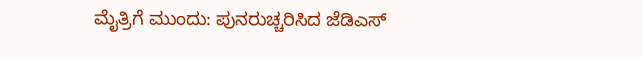ಮೈತ್ರಿಗೆ ಮುಂದು: ಪುನರುಚ್ಚರಿಸಿದ ಜೆಡಿಎಸ್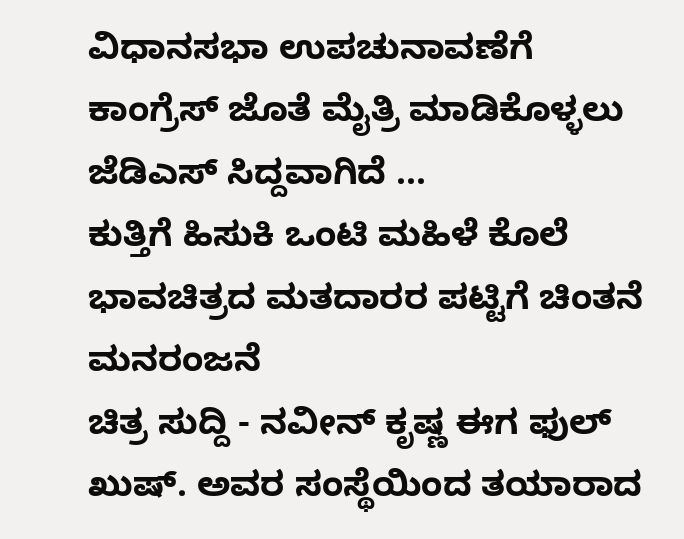ವಿಧಾನಸಭಾ ಉಪಚುನಾವಣೆಗೆ ಕಾಂಗ್ರೆಸ್ ಜೊತೆ ಮೈತ್ರಿ ಮಾಡಿಕೊಳ್ಳಲು ಜೆಡಿಎಸ್ ಸಿದ್ದವಾಗಿದೆ ...
ಕುತ್ತಿಗೆ ಹಿಸುಕಿ ಒಂಟಿ ಮಹಿಳೆ ಕೊಲೆ
ಭಾವಚಿತ್ರದ ಮತದಾರರ ಪಟ್ಟಿಗೆ ಚಿಂತನೆ
ಮನರಂಜನೆ
ಚಿತ್ರ ಸುದ್ದಿ - ನವೀನ್ ಕೃಷ್ಣ ಈಗ ಫುಲ್ ಖುಷ್. ಅವರ ಸಂಸ್ಥೆಯಿಂದ ತಯಾರಾದ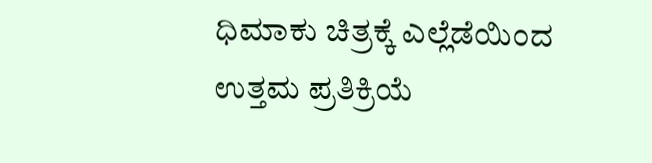ಧಿಮಾಕು ಚಿತ್ರಕ್ಕೆ ಎಲ್ಲೆಡೆಯಿಂದ ಉತ್ತಮ ಪ್ರತಿಕ್ರಿಯೆ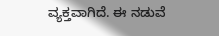ವ್ಯಕ್ತವಾಗಿದೆ. ಈ ನಡುವೆ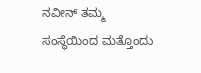ನವೀನ್ ತಮ್ಮ ಸಂಸ್ಥೆಯಿಂದ ಮತ್ತೊಂದು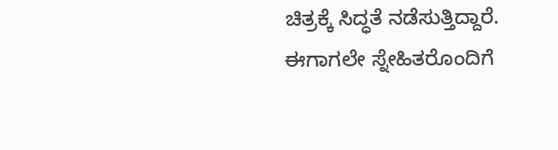ಚಿತ್ರಕ್ಕೆ ಸಿದ್ಧತೆ ನಡೆಸುತ್ತಿದ್ದಾರೆ. ಈಗಾಗಲೇ ಸ್ನೇಹಿತರೊಂದಿಗೆ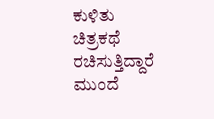ಕುಳಿತು ಚಿತ್ರಕಥೆ ರಚಿಸುತ್ತಿದ್ದಾರೆ
ಮುಂದೆ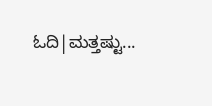ಓದಿ|ಮತ್ತಷ್ಟು...